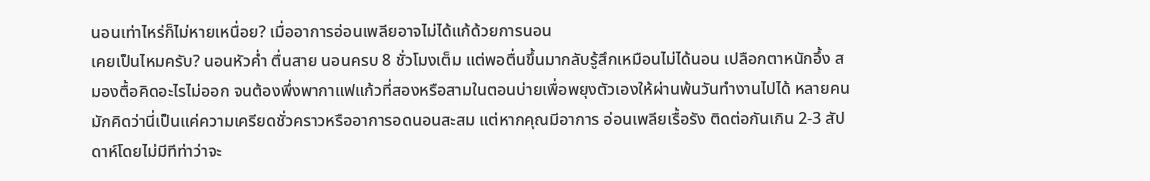นอนเท่าไหร่ก็ไม่หายเหนื่อย? เมื่ออาการอ่อนเพลียอาจไม่ได้แก้ด้วยการนอน
เคยเป็นไหมครับ? นอนหัวค่ำ ตื่นสาย นอนครบ 8 ชั่วโมงเต็ม แต่พอตื่นขึ้นมากลับรู้สึกเหมือนไม่ได้นอน เปลือกตาหนักอึ้ง สมองตื้อคิดอะไรไม่ออก จนต้องพึ่งพากาแฟแก้วที่สองหรือสามในตอนบ่ายเพื่อพยุงตัวเองให้ผ่านพ้นวันทำงานไปได้ หลายคนมักคิดว่านี่เป็นแค่ความเครียดชั่วคราวหรืออาการอดนอนสะสม แต่หากคุณมีอาการ อ่อนเพลียเรื้อรัง ติดต่อกันเกิน 2-3 สัปดาห์โดยไม่มีทีท่าว่าจะ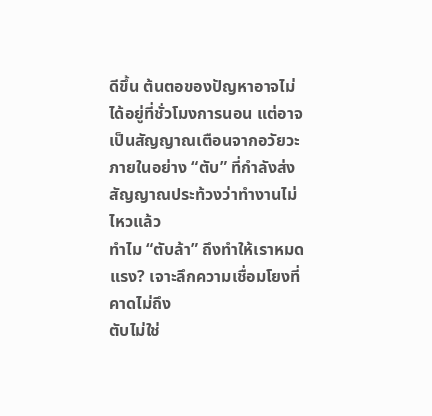ดีขึ้น ต้นตอของปัญหาอาจไม่ได้อยู่ที่ชั่วโมงการนอน แต่อาจเป็นสัญญาณเตือนจากอวัยวะภายในอย่าง “ตับ” ที่กำลังส่งสัญญาณประท้วงว่าทำงานไม่ไหวแล้ว
ทำไม “ตับล้า” ถึงทำให้เราหมดแรง? เจาะลึกความเชื่อมโยงที่คาดไม่ถึง
ตับไม่ใช่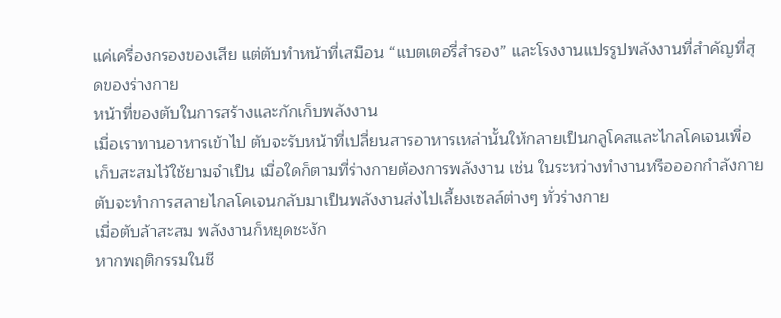แค่เครื่องกรองของเสีย แต่ตับทำหน้าที่เสมือน “แบตเตอรี่สำรอง” และโรงงานแปรรูปพลังงานที่สำคัญที่สุดของร่างกาย
หน้าที่ของตับในการสร้างและกักเก็บพลังงาน
เมื่อเราทานอาหารเข้าไป ตับจะรับหน้าที่เปลี่ยนสารอาหารเหล่านั้นให้กลายเป็นกลูโคสและไกลโคเจนเพื่อเก็บสะสมไว้ใช้ยามจำเป็น เมื่อใดก็ตามที่ร่างกายต้องการพลังงาน เช่น ในระหว่างทำงานหรือออกกำลังกาย ตับจะทำการสลายไกลโคเจนกลับมาเป็นพลังงานส่งไปเลี้ยงเซลล์ต่างๆ ทั่วร่างกาย
เมื่อตับล้าสะสม พลังงานก็หยุดชะงัก
หากพฤติกรรมในชี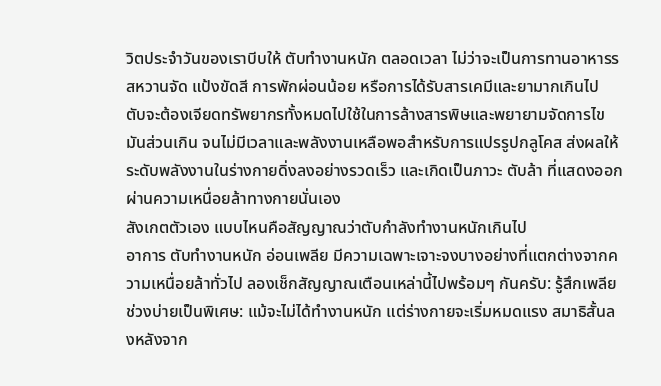วิตประจำวันของเราบีบให้ ตับทำงานหนัก ตลอดเวลา ไม่ว่าจะเป็นการทานอาหารรสหวานจัด แป้งขัดสี การพักผ่อนน้อย หรือการได้รับสารเคมีและยามากเกินไป ตับจะต้องเจียดทรัพยากรทั้งหมดไปใช้ในการล้างสารพิษและพยายามจัดการไขมันส่วนเกิน จนไม่มีเวลาและพลังงานเหลือพอสำหรับการแปรรูปกลูโคส ส่งผลให้ระดับพลังงานในร่างกายดิ่งลงอย่างรวดเร็ว และเกิดเป็นภาวะ ตับล้า ที่แสดงออกผ่านความเหนื่อยล้าทางกายนั่นเอง
สังเกตตัวเอง แบบไหนคือสัญญาณว่าตับกำลังทำงานหนักเกินไป
อาการ ตับทำงานหนัก อ่อนเพลีย มีความเฉพาะเจาะจงบางอย่างที่แตกต่างจากความเหนื่อยล้าทั่วไป ลองเช็กสัญญาณเตือนเหล่านี้ไปพร้อมๆ กันครับ: รู้สึกเพลียช่วงบ่ายเป็นพิเศษ: แม้จะไม่ได้ทำงานหนัก แต่ร่างกายจะเริ่มหมดแรง สมาธิสั้นลงหลังจาก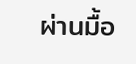ผ่านมื้อ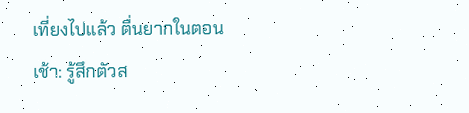เที่ยงไปแล้ว ตื่นยากในตอนเช้า: รู้สึกตัวส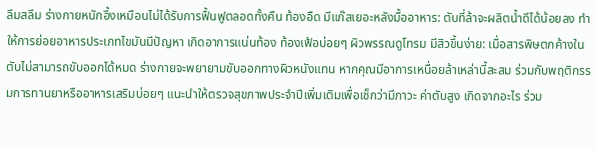ลึมสลึม ร่างกายหนักอึ้งเหมือนไม่ได้รับการฟื้นฟูตลอดทั้งคืน ท้องอืด มีแก๊สเยอะหลังมื้ออาหาร: ตับที่ล้าจะผลิตน้ำดีได้น้อยลง ทำให้การย่อยอาหารประเภทไขมันมีปัญหา เกิดอาการแน่นท้อง ท้องเฟ้อบ่อยๆ ผิวพรรณดูโทรม มีสิวขึ้นง่าย: เมื่อสารพิษตกค้างในตับไม่สามารถขับออกได้หมด ร่างกายจะพยายามขับออกทางผิวหนังแทน หากคุณมีอาการเหนื่อยล้าเหล่านี้สะสม ร่วมกับพฤติกรรมการทานยาหรืออาหารเสริมบ่อยๆ แนะนำให้ตรวจสุขภาพประจำปีเพิ่มเติมเพื่อเช็กว่ามีภาวะ ค่าตับสูง เกิดจากอะไร ร่วม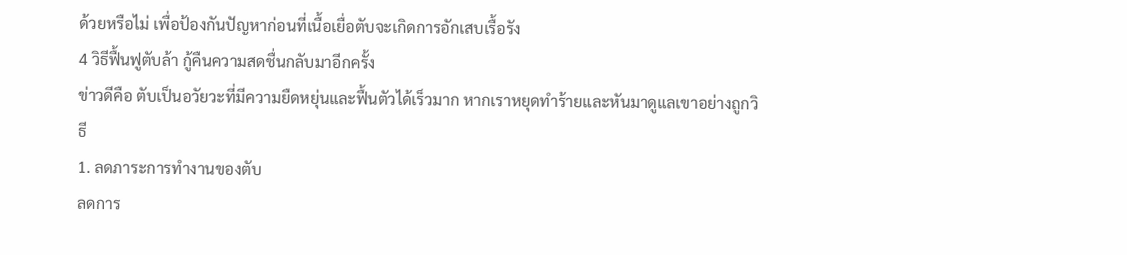ด้วยหรือไม่ เพื่อป้องกันปัญหาก่อนที่เนื้อเยื่อตับจะเกิดการอักเสบเรื้อรัง
4 วิธีฟื้นฟูตับล้า กู้คืนความสดชื่นกลับมาอีกครั้ง
ข่าวดีคือ ตับเป็นอวัยวะที่มีความยืดหยุ่นและฟื้นตัวได้เร็วมาก หากเราหยุดทำร้ายและหันมาดูแลเขาอย่างถูกวิธี
1. ลดภาระการทำงานของตับ
ลดการ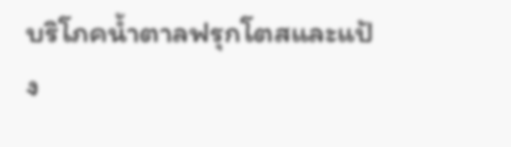บริโภคน้ำตาลฟรุกโตสและแป้ง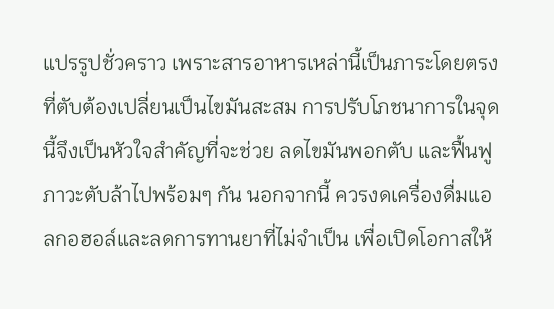แปรรูปชั่วคราว เพราะสารอาหารเหล่านี้เป็นภาระโดยตรงที่ตับต้องเปลี่ยนเป็นไขมันสะสม การปรับโภชนาการในจุดนี้จึงเป็นหัวใจสำคัญที่จะช่วย ลดไขมันพอกตับ และฟื้นฟูภาวะตับล้าไปพร้อมๆ กัน นอกจากนี้ ควรงดเครื่องดื่มแอลกอฮอล์และลดการทานยาที่ไม่จำเป็น เพื่อเปิดโอกาสให้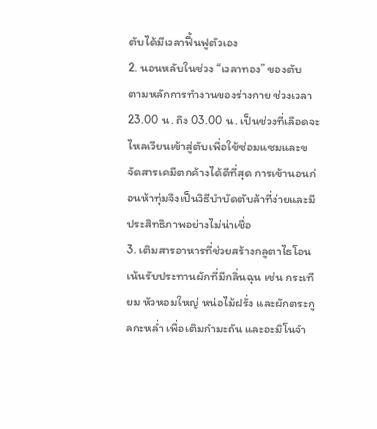ตับได้มีเวลาฟื้นฟูตัวเอง
2. นอนหลับในช่วง “เวลาทอง” ของตับ
ตามหลักการทำงานของร่างกาย ช่วงเวลา 23.00 น. ถึง 03.00 น. เป็นช่วงที่เลือดจะไหลเวียนเข้าสู่ตับเพื่อใช้ซ่อมแซมและขจัดสารเคมีตกค้างได้ดีที่สุด การเข้านอนก่อนห้าทุ่มจึงเป็นวิธีบำบัดตับล้าที่ง่ายและมีประสิทธิภาพอย่างไม่น่าเชื่อ
3. เติมสารอาหารที่ช่วยสร้างกลูตาไธโอน
เน้นรับประทานผักที่มีกลิ่นฉุน เช่น กระเทียม หัวหอมใหญ่ หน่อไม้ฝรั่ง และผักตระกูลกะหล่ำ เพื่อเติมกำมะถัน และอะมิโนจำ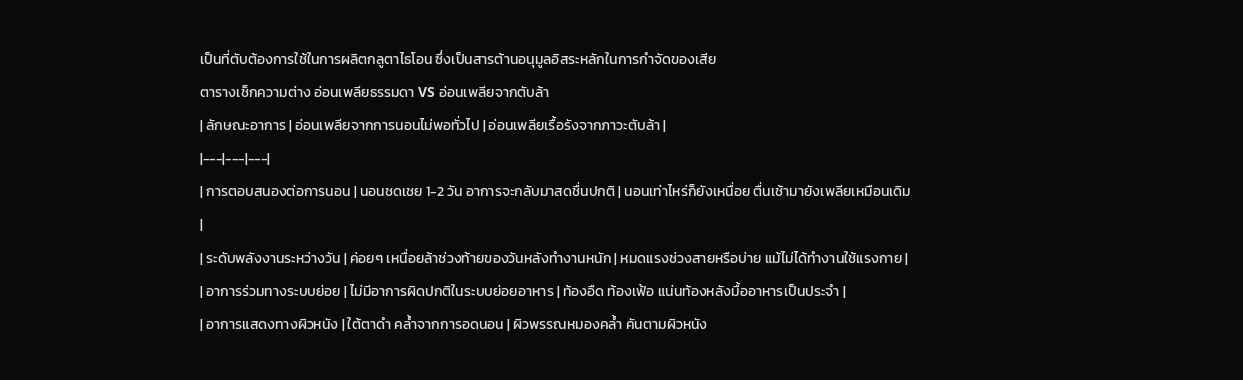เป็นที่ตับต้องการใช้ในการผลิตกลูตาไธโอน ซึ่งเป็นสารต้านอนุมูลอิสระหลักในการกำจัดของเสีย
ตารางเช็กความต่าง อ่อนเพลียธรรมดา VS อ่อนเพลียจากตับล้า
| ลักษณะอาการ | อ่อนเพลียจากการนอนไม่พอทั่วไป | อ่อนเพลียเรื้อรังจากภาวะตับล้า |
|---|---|---|
| การตอบสนองต่อการนอน | นอนชดเชย 1-2 วัน อาการจะกลับมาสดชื่นปกติ | นอนเท่าไหร่ก็ยังเหนื่อย ตื่นเช้ามายังเพลียเหมือนเดิม |
| ระดับพลังงานระหว่างวัน | ค่อยๆ เหนื่อยล้าช่วงท้ายของวันหลังทำงานหนัก | หมดแรงช่วงสายหรือบ่าย แม้ไม่ได้ทำงานใช้แรงกาย |
| อาการร่วมทางระบบย่อย | ไม่มีอาการผิดปกติในระบบย่อยอาหาร | ท้องอืด ท้องเฟ้อ แน่นท้องหลังมื้ออาหารเป็นประจำ |
| อาการแสดงทางผิวหนัง | ใต้ตาดำ คล้ำจากการอดนอน | ผิวพรรณหมองคล้ำ คันตามผิวหนัง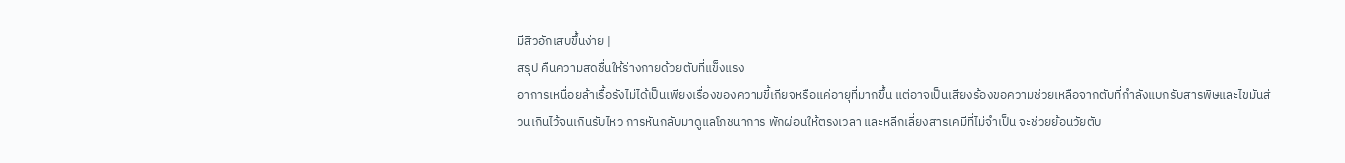มีสิวอักเสบขึ้นง่าย |
สรุป คืนความสดชื่นให้ร่างกายด้วยตับที่แข็งแรง
อาการเหนื่อยล้าเรื้อรังไม่ได้เป็นเพียงเรื่องของความขี้เกียจหรือแค่อายุที่มากขึ้น แต่อาจเป็นเสียงร้องขอความช่วยเหลือจากตับที่กำลังแบกรับสารพิษและไขมันส่วนเกินไว้จนเกินรับไหว การหันกลับมาดูแลโภชนาการ พักผ่อนให้ตรงเวลา และหลีกเลี่ยงสารเคมีที่ไม่จำเป็น จะช่วยย้อนวัยตับ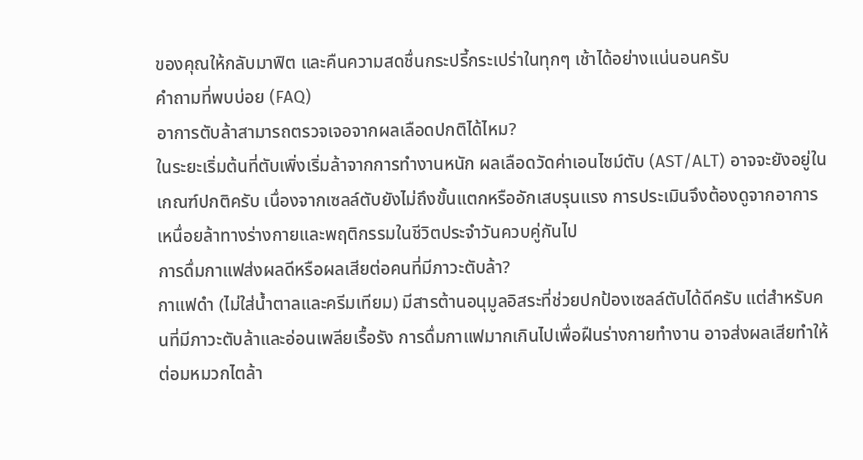ของคุณให้กลับมาฟิต และคืนความสดชื่นกระปรี้กระเปร่าในทุกๆ เช้าได้อย่างแน่นอนครับ
คำถามที่พบบ่อย (FAQ)
อาการตับล้าสามารถตรวจเจอจากผลเลือดปกติได้ไหม?
ในระยะเริ่มต้นที่ตับเพิ่งเริ่มล้าจากการทำงานหนัก ผลเลือดวัดค่าเอนไซม์ตับ (AST/ALT) อาจจะยังอยู่ในเกณฑ์ปกติครับ เนื่องจากเซลล์ตับยังไม่ถึงขั้นแตกหรืออักเสบรุนแรง การประเมินจึงต้องดูจากอาการเหนื่อยล้าทางร่างกายและพฤติกรรมในชีวิตประจำวันควบคู่กันไป
การดื่มกาแฟส่งผลดีหรือผลเสียต่อคนที่มีภาวะตับล้า?
กาแฟดำ (ไม่ใส่น้ำตาลและครีมเทียม) มีสารต้านอนุมูลอิสระที่ช่วยปกป้องเซลล์ตับได้ดีครับ แต่สำหรับคนที่มีภาวะตับล้าและอ่อนเพลียเรื้อรัง การดื่มกาแฟมากเกินไปเพื่อฝืนร่างกายทำงาน อาจส่งผลเสียทำให้ต่อมหมวกไตล้า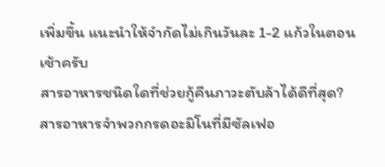เพิ่มขึ้น แนะนำให้จำกัดไม่เกินวันละ 1-2 แก้วในตอนเช้าครับ
สารอาหารชนิดใดที่ช่วยกู้คืนภาวะตับล้าได้ดีที่สุด?
สารอาหารจำพวกกรดอะมิโนที่มีซัลเฟอ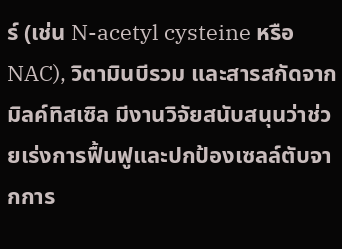ร์ (เช่น N-acetyl cysteine หรือ NAC), วิตามินบีรวม และสารสกัดจากมิลค์ทิสเซิล มีงานวิจัยสนับสนุนว่าช่วยเร่งการฟื้นฟูและปกป้องเซลล์ตับจากการ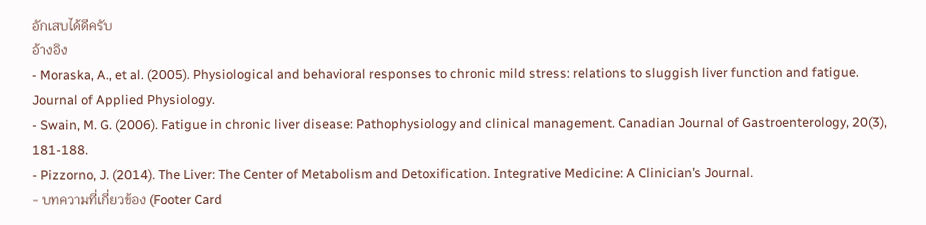อักเสบได้ดีครับ
อ้างอิง
- Moraska, A., et al. (2005). Physiological and behavioral responses to chronic mild stress: relations to sluggish liver function and fatigue. Journal of Applied Physiology.
- Swain, M. G. (2006). Fatigue in chronic liver disease: Pathophysiology and clinical management. Canadian Journal of Gastroenterology, 20(3), 181-188.
- Pizzorno, J. (2014). The Liver: The Center of Metabolism and Detoxification. Integrative Medicine: A Clinician’s Journal.
- บทความที่เกี่ยวข้อง (Footer Card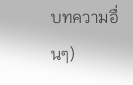บทความอื่นๆ)